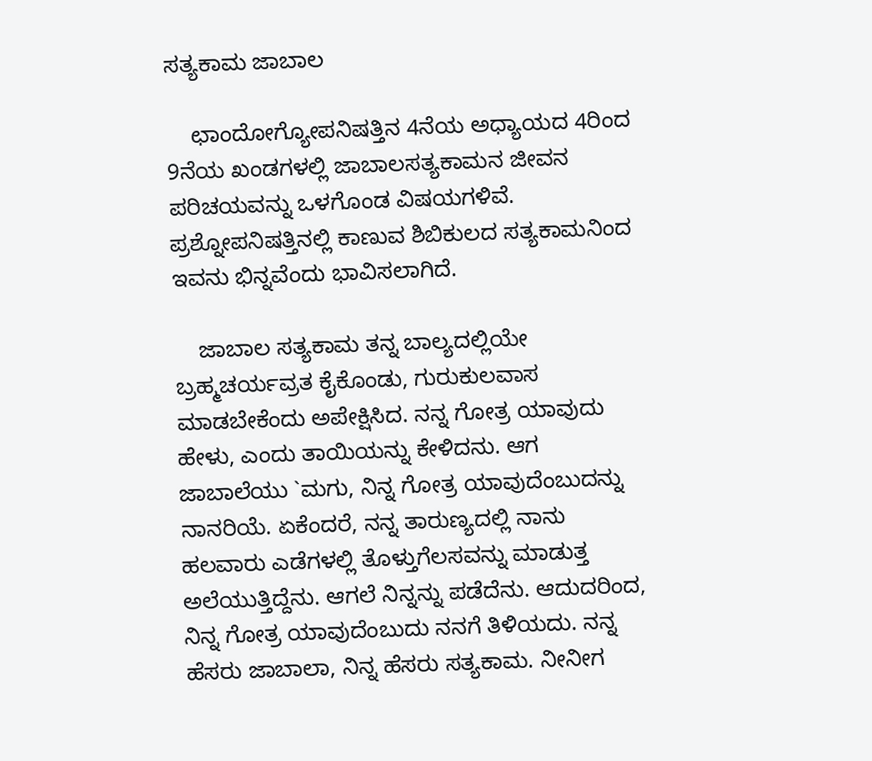ಸತ್ಯಕಾಮ ಜಾಬಾಲ

    ಛಾಂದೋಗ್ಯೋಪನಿಷತ್ತಿನ 4ನೆಯ ಅಧ್ಯಾಯದ 4ರಿಂದ 9ನೆಯ ಖಂಡಗಳಲ್ಲಿ ಜಾಬಾಲಸತ್ಯಕಾಮನ ಜೀವನ ಪರಿಚಯವನ್ನು ಒಳಗೊಂಡ ವಿಷಯಗಳಿವೆ. ಪ್ರಶ್ನೋಪನಿಷತ್ತಿನಲ್ಲಿ ಕಾಣುವ ಶಿಬಿಕುಲದ ಸತ್ಯಕಾಮನಿಂದ ಇವನು ಭಿನ್ನವೆಂದು ಭಾವಿಸಲಾಗಿದೆ.

    ಜಾಬಾಲ ಸತ್ಯಕಾಮ ತನ್ನ ಬಾಲ್ಯದಲ್ಲಿಯೇ ಬ್ರಹ್ಮಚರ್ಯವ್ರತ ಕೈಕೊಂಡು, ಗುರುಕುಲವಾಸ ಮಾಡಬೇಕೆಂದು ಅಪೇಕ್ಷಿಸಿದ. ನನ್ನ ಗೋತ್ರ ಯಾವುದು ಹೇಳು, ಎಂದು ತಾಯಿಯನ್ನು ಕೇಳಿದನು. ಆಗ ಜಾಬಾಲೆಯು `ಮಗು, ನಿನ್ನ ಗೋತ್ರ ಯಾವುದೆಂಬುದನ್ನು ನಾನರಿಯೆ. ಏಕೆಂದರೆ, ನನ್ನ ತಾರುಣ್ಯದಲ್ಲಿ ನಾನು ಹಲವಾರು ಎಡೆಗಳಲ್ಲಿ ತೊಳ್ತುಗೆಲಸವನ್ನು ಮಾಡುತ್ತ ಅಲೆಯುತ್ತಿದ್ದೆನು. ಆಗಲೆ ನಿನ್ನನ್ನು ಪಡೆದೆನು. ಆದುದರಿಂದ, ನಿನ್ನ ಗೋತ್ರ ಯಾವುದೆಂಬುದು ನನಗೆ ತಿಳಿಯದು. ನನ್ನ ಹೆಸರು ಜಾಬಾಲಾ, ನಿನ್ನ ಹೆಸರು ಸತ್ಯಕಾಮ. ನೀನೀಗ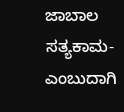ಜಾಬಾಲ ಸತ್ಯಕಾಮ-ಎಂಬುದಾಗಿ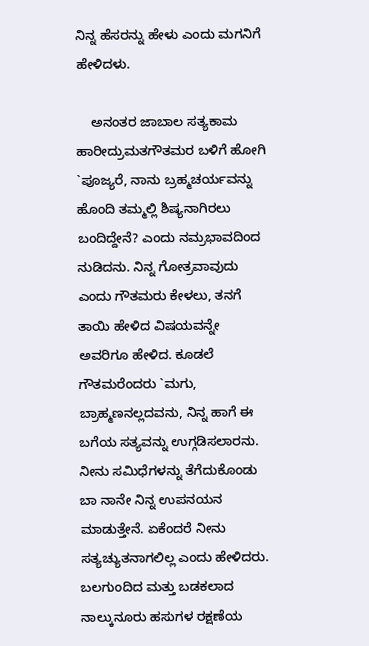ನಿನ್ನ ಹೆಸರನ್ನು ಹೇಳು ಎಂದು ಮಗನಿಗೆ ಹೇಳಿದಳು.

    ಅನಂತರ ಜಾಬಾಲ ಸತ್ಯಕಾಮ ಹಾರೀದ್ರುಮತಗೌತಮರ ಬಳಿಗೆ ಹೋಗಿ `ಪೂಜ್ಯರೆ, ನಾನು ಬ್ರಹ್ಮಚರ್ಯವನ್ನು ಹೊಂದಿ ತಮ್ಮಲ್ಲಿ ಶಿಷ್ಯನಾಗಿರಲು ಬಂದಿದ್ದೇನೆ? ಎಂದು ನಮ್ರಭಾವದಿಂದ ನುಡಿದನು. ನಿನ್ನ ಗೋತ್ರವಾವುದು ಎಂದು ಗೌತಮರು ಕೇಳಲು, ತನಗೆ ತಾಯಿ ಹೇಳಿದ ವಿಷಯವನ್ನೇ ಅವರಿಗೂ ಹೇಳಿದ. ಕೂಡಲೆ ಗೌತಮರೆಂದರು `ಮಗು, ಬ್ರಾಹ್ಮಣನಲ್ಲದವನು, ನಿನ್ನ ಹಾಗೆ ಈ ಬಗೆಯ ಸತ್ಯವನ್ನು ಉಗ್ಗಡಿಸಲಾರನು. ನೀನು ಸಮಿಧೆಗಳನ್ನು ತೆಗೆದುಕೊಂಡು ಬಾ ನಾನೇ ನಿನ್ನ ಉಪನಯನ ಮಾಡುತ್ತೇನೆ. ಏಕೆಂದರೆ ನೀನು ಸತ್ಯಚ್ಯುತನಾಗಲಿಲ್ಲ ಎಂದು ಹೇಳಿದರು. ಬಲಗುಂದಿದ ಮತ್ತು ಬಡಕಲಾದ ನಾಲ್ಕುನೂರು ಹಸುಗಳ ರಕ್ಷಣೆಯ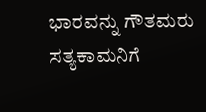ಭಾರವನ್ನು ಗೌತಮರು ಸತ್ಯಕಾಮನಿಗೆ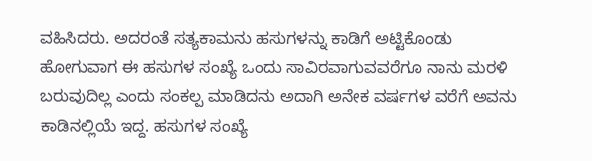ವಹಿಸಿದರು. ಅದರಂತೆ ಸತ್ಯಕಾಮನು ಹಸುಗಳನ್ನು ಕಾಡಿಗೆ ಅಟ್ಟಿಕೊಂಡು ಹೋಗುವಾಗ ಈ ಹಸುಗಳ ಸಂಖ್ಯೆ ಒಂದು ಸಾವಿರವಾಗುವವರೆಗೂ ನಾನು ಮರಳಿ ಬರುವುದಿಲ್ಲ ಎಂದು ಸಂಕಲ್ಪ ಮಾಡಿದನು ಅದಾಗಿ ಅನೇಕ ವರ್ಷಗಳ ವರೆಗೆ ಅವನು ಕಾಡಿನಲ್ಲಿಯೆ ಇದ್ದ. ಹಸುಗಳ ಸಂಖ್ಯೆ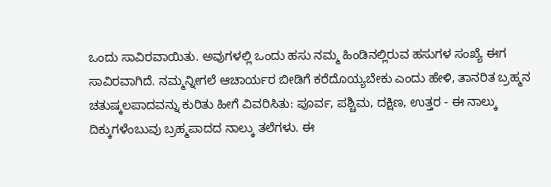ಒಂದು ಸಾವಿರವಾಯಿತು. ಅವುಗಳಲ್ಲಿ ಒಂದು ಹಸು ನಮ್ಮ ಹಿಂಡಿನಲ್ಲಿರುವ ಹಸುಗಳ ಸಂಖ್ಯೆ ಈಗ ಸಾವಿರವಾಗಿದೆ. ನಮ್ಮನ್ನೀಗಲೆ ಆಚಾರ್ಯರ ಬೀಡಿಗೆ ಕರೆದೊಯ್ಯಬೇಕು ಎಂದು ಹೇಳಿ, ತಾನರಿತ ಬ್ರಹ್ಮನ ಚತುಷ್ಕಲಪಾದವನ್ನು ಕುರಿತು ಹೀಗೆ ವಿವರಿಸಿತು: ಪೂರ್ವ, ಪಶ್ಚಿಮ, ದಕ್ಷಿಣ, ಉತ್ತರ - ಈ ನಾಲ್ಕು ದಿಕ್ಕುಗಳೆಂಬುವು ಬ್ರಹ್ಮಪಾದದ ನಾಲ್ಕು ತಲೆಗಳು. ಈ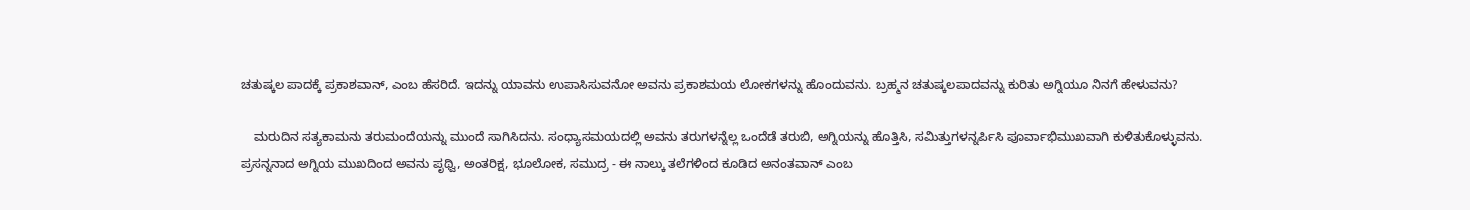ಚತುಷ್ಕಲ ಪಾದಕ್ಕೆ ಪ್ರಕಾಶವಾನ್, ಎಂಬ ಹೆಸರಿದೆ. ಇದನ್ನು ಯಾವನು ಉಪಾಸಿಸುವನೋ ಅವನು ಪ್ರಕಾಶಮಯ ಲೋಕಗಳನ್ನು ಹೊಂದುವನು. ಬ್ರಹ್ಮನ ಚತುಷ್ಕಲಪಾದವನ್ನು ಕುರಿತು ಅಗ್ನಿಯೂ ನಿನಗೆ ಹೇಳುವನು?

    ಮರುದಿನ ಸತ್ಯಕಾಮನು ತರುಮಂದೆಯನ್ನು ಮುಂದೆ ಸಾಗಿಸಿದನು. ಸಂಧ್ಯಾಸಮಯದಲ್ಲಿ ಅವನು ತರುಗಳನ್ನೆಲ್ಲ ಒಂದೆಡೆ ತರುಬಿ, ಅಗ್ನಿಯನ್ನು ಹೊತ್ತಿಸಿ, ಸಮಿತ್ತುಗಳನ್ನರ್ಪಿಸಿ ಪೂರ್ವಾಭಿಮುಖವಾಗಿ ಕುಳಿತುಕೊಳ್ಳುವನು. ಪ್ರಸನ್ನನಾದ ಅಗ್ನಿಯ ಮುಖದಿಂದ ಅವನು ಪೃಥ್ವಿ, ಅಂತರಿಕ್ಷ, ಭೂಲೋಕ, ಸಮುದ್ರ - ಈ ನಾಲ್ಕು ತಲೆಗಳಿಂದ ಕೂಡಿದ ಅನಂತವಾನ್ ಎಂಬ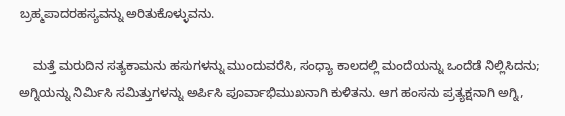ಬ್ರಹ್ಮಪಾದರಹಸ್ಯವನ್ನು ಅರಿತುಕೊಳ್ಳುವನು.

    ಮತ್ತೆ ಮರುದಿನ ಸತ್ಯಕಾಮನು ಹಸುಗಳನ್ನು ಮುಂದುವರೆಸಿ, ಸಂಧ್ಯಾ ಕಾಲದಲ್ಲಿ ಮಂದೆಯನ್ನು ಒಂದೆಡೆ ನಿಲ್ಲಿಸಿದನು; ಅಗ್ನಿಯನ್ನು ನಿರ್ಮಿಸಿ ಸಮಿತ್ತುಗಳನ್ನು ಅರ್ಪಿಸಿ ಪೂರ್ವಾಭಿಮುಖನಾಗಿ ಕುಳಿತನು. ಆಗ ಹಂಸನು ಪ್ರತ್ಯಕ್ಷನಾಗಿ ಅಗ್ನಿ,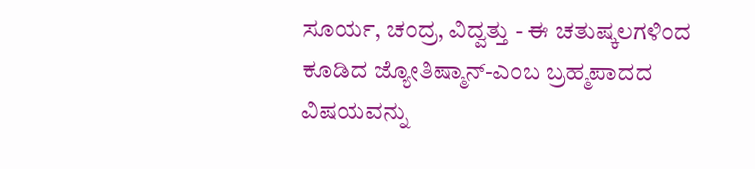ಸೂರ್ಯ, ಚಂದ್ರ, ವಿದ್ವತ್ತು - ಈ ಚತುಷ್ಕಲಗಳಿಂದ ಕೂಡಿದ ಜ್ಯೋತಿಷ್ಮಾನ್-ಎಂಬ ಬ್ರಹ್ಮಪಾದದ ವಿಷಯವನ್ನು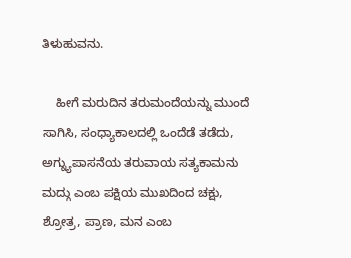ತಿಳುಹುವನು.

    ಹೀಗೆ ಮರುದಿನ ತರುಮಂದೆಯನ್ನು ಮುಂದೆ ಸಾಗಿಸಿ, ಸಂಧ್ಯಾಕಾಲದಲ್ಲಿ ಒಂದೆಡೆ ತಡೆದು, ಅಗ್ನ್ಯುಪಾಸನೆಯ ತರುವಾಯ ಸತ್ಯಕಾಮನು ಮದ್ಗು ಎಂಬ ಪಕ್ಷಿಯ ಮುಖದಿಂದ ಚಕ್ಷು, ಶ್ರೋತ್ರ, ಪ್ರಾಣ, ಮನ ಎಂಬ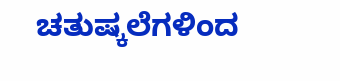ಚತುಷ್ಕಲೆಗಳಿಂದ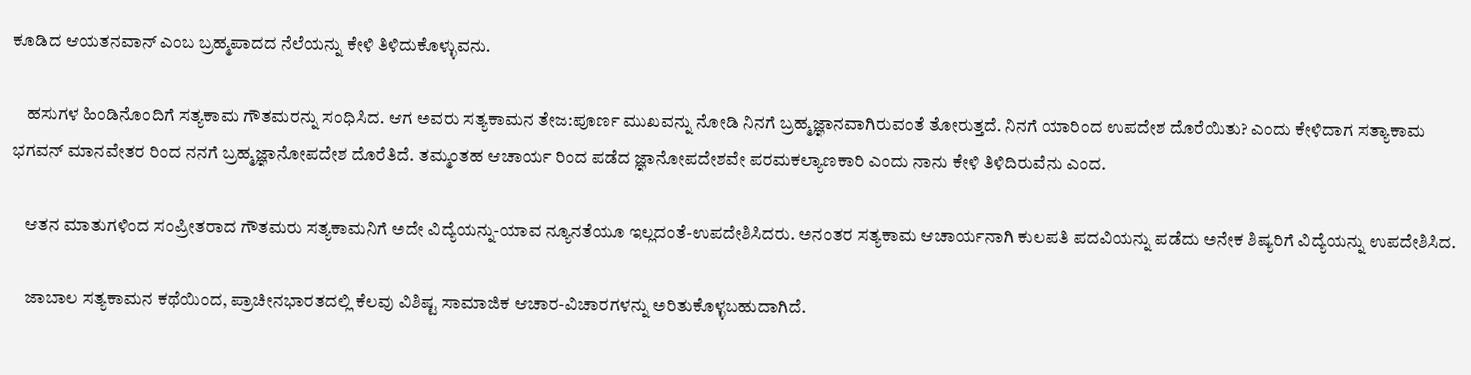ಕೂಡಿದ ಆಯತನವಾನ್ ಎಂಬ ಬ್ರಹ್ಮಪಾದದ ನೆಲೆಯನ್ನು ಕೇಳಿ ತಿಳಿದುಕೊಳ್ಳುವನು.

    ಹಸುಗಳ ಹಿಂಡಿನೊಂದಿಗೆ ಸತ್ಯಕಾಮ ಗೌತಮರನ್ನು ಸಂಧಿಸಿದ. ಆಗ ಅವರು ಸತ್ಯಕಾಮನ ತೇಜ:ಪೂರ್ಣ ಮುಖವನ್ನು ನೋಡಿ ನಿನಗೆ ಬ್ರಹ್ಮಜ್ಞಾನವಾಗಿರುವಂತೆ ತೋರುತ್ತದೆ. ನಿನಗೆ ಯಾರಿಂದ ಉಪದೇಶ ದೊರೆಯಿತು? ಎಂದು ಕೇಳಿದಾಗ ಸತ್ಯಾಕಾಮ ಭಗವನ್ ಮಾನವೇತರ ರಿಂದ ನನಗೆ ಬ್ರಹ್ಮಜ್ಞಾನೋಪದೇಶ ದೊರೆತಿದೆ. ತಮ್ಮಂತಹ ಆಚಾರ್ಯ ರಿಂದ ಪಡೆದ ಜ್ಞಾನೋಪದೇಶವೇ ಪರಮಕಲ್ಯಾಣಕಾರಿ ಎಂದು ನಾನು ಕೇಳಿ ತಿಳಿದಿರುವೆನು ಎಂದ.

    ಆತನ ಮಾತುಗಳಿಂದ ಸಂಪ್ರೀತರಾದ ಗೌತಮರು ಸತ್ಯಕಾಮನಿಗೆ ಅದೇ ವಿದ್ಯೆಯನ್ನು-ಯಾವ ನ್ಯೂನತೆಯೂ ಇಲ್ಲದಂತೆ-ಉಪದೇಶಿಸಿದರು. ಅನಂತರ ಸತ್ಯಕಾಮ ಆಚಾರ್ಯನಾಗಿ ಕುಲಪತಿ ಪದವಿಯನ್ನು ಪಡೆದು ಅನೇಕ ಶಿಷ್ಯರಿಗೆ ವಿದ್ಯೆಯನ್ನು ಉಪದೇಶಿಸಿದ.

    ಜಾಬಾಲ ಸತ್ಯಕಾಮನ ಕಥೆಯಿಂದ, ಪ್ರಾಚೀನಭಾರತದಲ್ಲಿ ಕೆಲವು ವಿಶಿಷ್ಟ ಸಾಮಾಜಿಕ ಆಚಾರ-ವಿಚಾರಗಳನ್ನು ಅರಿತುಕೊಳ್ಳಬಹುದಾಗಿದೆ.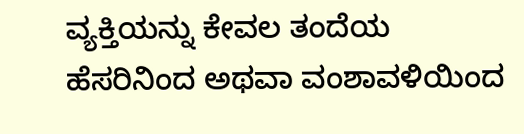ವ್ಯಕ್ತಿಯನ್ನು ಕೇವಲ ತಂದೆಯ ಹೆಸರಿನಿಂದ ಅಥವಾ ವಂಶಾವಳಿಯಿಂದ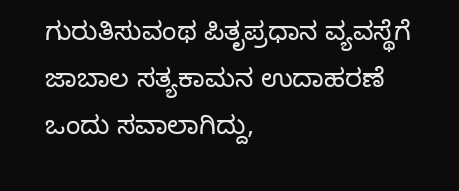ಗುರುತಿಸುವಂಥ ಪಿತೃಪ್ರಧಾನ ವ್ಯವಸ್ಥೆಗೆ ಜಾಬಾಲ ಸತ್ಯಕಾಮನ ಉದಾಹರಣೆ ಒಂದು ಸವಾಲಾಗಿದ್ದು,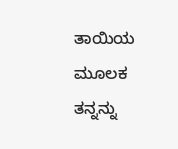ತಾಯಿಯ ಮೂಲಕ ತನ್ನನ್ನು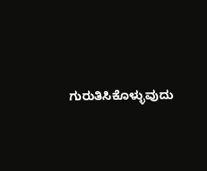ಗುರುತಿಸಿಕೊಳ್ಳುವುದು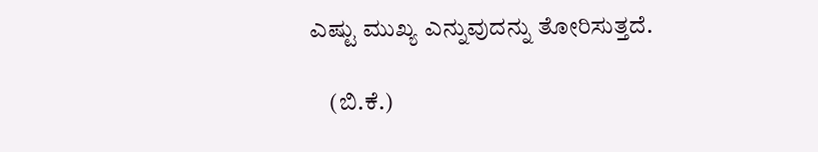ಎಷ್ಟು ಮುಖ್ಯ ಎನ್ನುವುದನ್ನು ತೋರಿಸುತ್ತದೆ.

    (ಬಿ.ಕೆ.)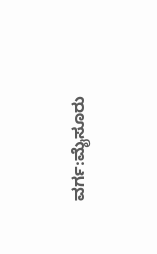ವರ್ಗ:ಮೈಸೂರು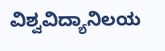ವಿಶ್ವವಿದ್ಯಾನಿಲಯ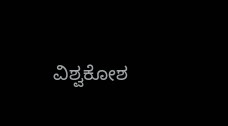ವಿಶ್ವಕೋಶ